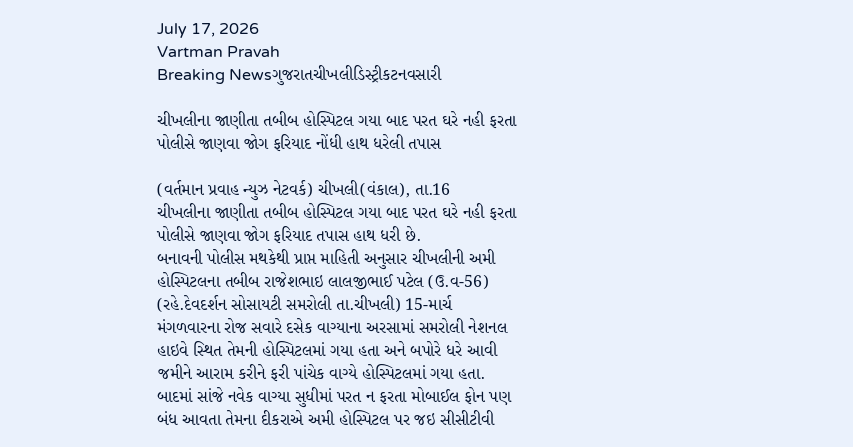July 17, 2026
Vartman Pravah
Breaking Newsગુજરાતચીખલીડિસ્ટ્રીકટનવસારી

ચીખલીના જાણીતા તબીબ હોસ્‍પિટલ ગયા બાદ પરત ઘરે નહી ફરતા પોલીસે જાણવા જોગ ફરિયાદ નોંધી હાથ ધરેલી તપાસ

(વર્તમાન પ્રવાહ ન્‍યુઝ નેટવર્ક) ચીખલી(વંકાલ), તા.16
ચીખલીના જાણીતા તબીબ હોસ્‍પિટલ ગયા બાદ પરત ઘરે નહી ફરતા પોલીસે જાણવા જોગ ફરિયાદ તપાસ હાથ ધરી છે.
બનાવની પોલીસ મથકેથી પ્રાપ્ત માહિતી અનુસાર ચીખલીની અમી હોસ્‍પિટલના તબીબ રાજેશભાઇ લાલજીભાઈ પટેલ (ઉ.વ-56) (રહે.દેવદર્શન સોસાયટી સમરોલી તા.ચીખલી) 15-માર્ચ મંગળવારના રોજ સવારે દસેક વાગ્‍યાના અરસામાં સમરોલી નેશનલ હાઇવે સ્‍થિત તેમની હોસ્‍પિટલમાં ગયા હતા અને બપોરે ધરે આવી જમીને આરામ કરીને ફરી પાંચેક વાગ્‍યે હોસ્‍પિટલમાં ગયા હતા.
બાદમાં સાંજે નવેક વાગ્‍યા સુધીમાં પરત ન ફરતા મોબાઈલ ફોન પણ બંધ આવતા તેમના દીકરાએ અમી હોસ્‍પિટલ પર જઇ સીસીટીવી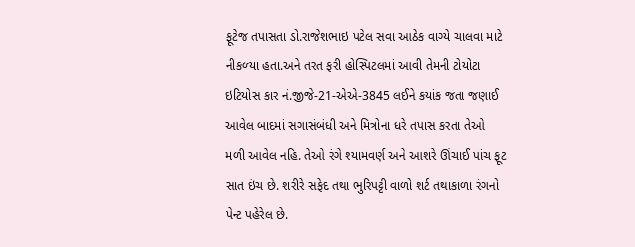ફૂટેજ તપાસતા ડો.રાજેશભાઇ પટેલ સવા આઠેક વાગ્‍યે ચાલવા માટે નીકળ્‍યા હતા.અને તરત ફરી હોસ્‍પિટલમાં આવી તેમની ટોયોટા ઇટિયોસ કાર નં.જીજે-21-એએ-3845 લઈને કયાંક જતા જણાઈ આવેલ બાદમાં સગાસંબંધી અને મિત્રોના ધરે તપાસ કરતા તેઓ મળી આવેલ નહિ. તેઓ રંગે શ્‍યામવર્ણ અને આશરે ઊંચાઈ પાંચ ફૂટ સાત ઇંચ છે. શરીરે સફેદ તથા ભુરિપટ્ટી વાળો શર્ટ તથાકાળા રંગનો પેન્‍ટ પહેરેલ છે.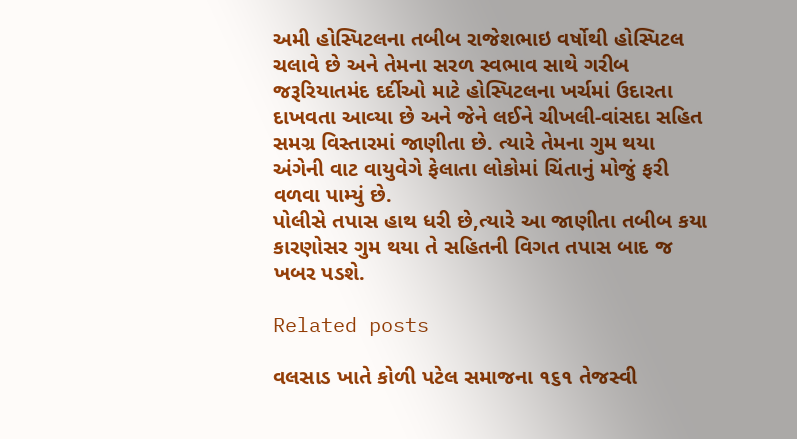અમી હોસ્‍પિટલના તબીબ રાજેશભાઇ વર્ષોથી હોસ્‍પિટલ ચલાવે છે અને તેમના સરળ સ્‍વભાવ સાથે ગરીબ જરૂરિયાતમંદ દર્દીઓ માટે હોસ્‍પિટલના ખર્ચમાં ઉદારતા દાખવતા આવ્‍યા છે અને જેને લઈને ચીખલી-વાંસદા સહિત સમગ્ર વિસ્‍તારમાં જાણીતા છે. ત્‍યારે તેમના ગુમ થયા અંગેની વાટ વાયુવેગે ફેલાતા લોકોમાં ચિંતાનું મોજું ફરી વળવા પામ્‍યું છે.
પોલીસે તપાસ હાથ ધરી છે,ત્‍યારે આ જાણીતા તબીબ કયા કારણોસર ગુમ થયા તે સહિતની વિગત તપાસ બાદ જ ખબર પડશે.

Related posts

વલસાડ ખાતે કોળી પટેલ સમાજના ૧૬૧ તેજસ્વી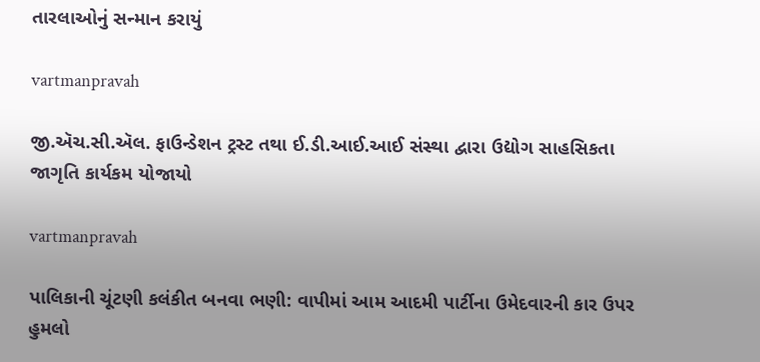તારલાઓનું સન્માન કરાયું

vartmanpravah

જી.ઍચ.સી.ઍલ. ફાઉન્ડેશન ટ્રસ્ટ તથા ઈ.ડી.આઈ.આઈ સંસ્થા દ્વારા ઉદ્યોગ સાહસિકતા જાગૃતિ કાર્યકમ યોજાયો

vartmanpravah

પાલિકાની ચૂંટણી કલંકીત બનવા ભણી: વાપીમાં આમ આદમી પાર્ટીના ઉમેદવારની કાર ઉપર હુમલો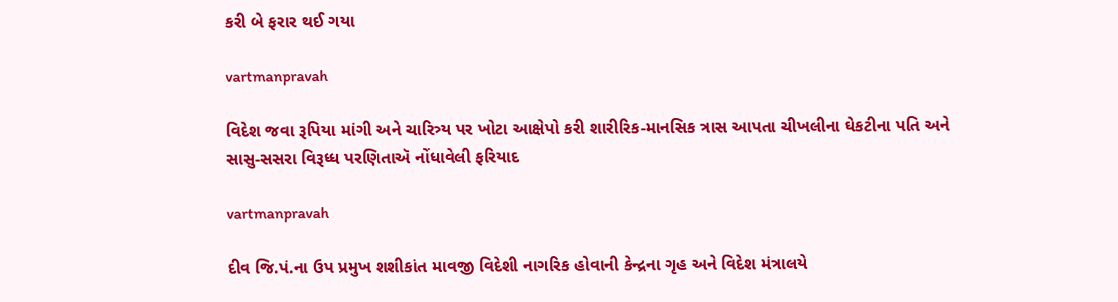કરી બે ફરાર થઈ ગયા

vartmanpravah

વિદેશ જવા રૂપિયા માંગી અને ચારિત્ર્ય પર ખોટા આક્ષેપો કરી શારીરિક-માનસિક ત્રાસ આપતા ચીખલીના ઘેકટીના પતિ અને સાસુ-સસરા વિરૂધ્ધ પરણિતાઍ નોંધાવેલી ફરિયાદ

vartmanpravah

દીવ જિ.પં.ના ઉપ પ્રમુખ શશીકાંત માવજી વિદેશી નાગરિક હોવાની કેન્‍દ્રના ગૃહ અને વિદેશ મંત્રાલયે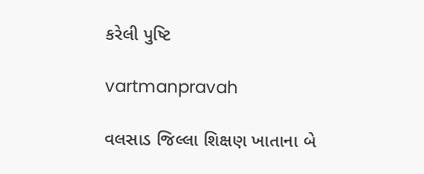કરેલી પુષ્‍ટિ

vartmanpravah

વલસાડ જિલ્લા શિક્ષણ ખાતાના બે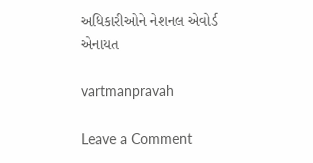અધિકારીઓને નેશનલ એવોર્ડ એનાયત

vartmanpravah

Leave a Comment